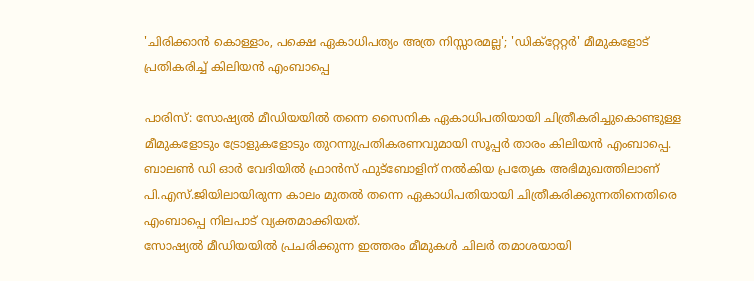'ചിരിക്കാൻ കൊള്ളാം, പക്ഷെ ഏകാധിപത്യം അത്ര നിസ്സാരമല്ല'; 'ഡിക്റ്റേറ്റർ' മീമുകളോട് പ്രതികരിച്ച് കിലിയൻ എംബാപ്പെ

പാരിസ്: സോഷ്യൽ മീഡിയയിൽ തന്നെ സൈനിക ഏകാധിപതിയായി ചിത്രീകരിച്ചുകൊണ്ടുള്ള മീമുകളോടും ട്രോളുകളോടും തുറന്നുപ്രതികരണവുമായി സൂപ്പർ താരം കിലിയൻ എംബാപ്പെ. ബാലൺ ഡി ഓർ വേദിയിൽ ഫ്രാൻസ് ഫുട്ബോളിന് നൽകിയ പ്രത്യേക അഭിമുഖത്തിലാണ് പി.എസ്.ജിയിലായിരുന്ന കാലം മുതൽ തന്നെ ഏകാധിപതിയായി ചിത്രീകരിക്കുന്നതിനെതിരെ എംബാപ്പെ നിലപാട് വ്യക്തമാക്കിയത്.
സോഷ്യൽ മീഡിയയിൽ പ്രചരിക്കുന്ന ഇത്തരം മീമുകൾ ചിലർ തമാശയായി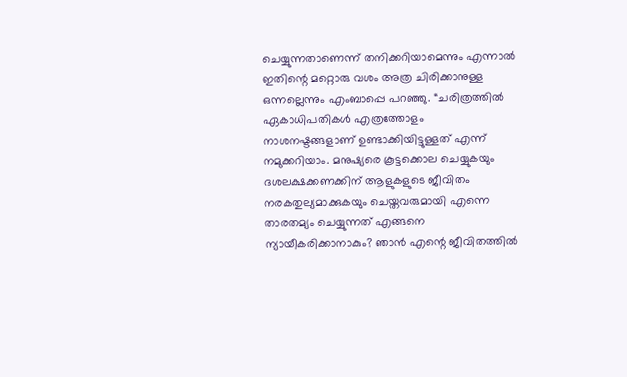ചെയ്യുന്നതാണെന്ന് തനിക്കറിയാമെന്നും എന്നാൽ ഇതിന്റെ മറ്റൊരു വശം അത്ര ചിരിക്കാനുള്ള ഒന്നല്ലെന്നും എംബാപ്പെ പറഞ്ഞു. “ചരിത്രത്തിൽ ഏകാധിപതികൾ എത്രത്തോളം നാശനഷ്ടങ്ങളാണ് ഉണ്ടാക്കിയിട്ടുള്ളത് എന്ന് നമുക്കറിയാം. മനുഷ്യരെ കൂട്ടക്കൊല ചെയ്യുകയും ദശലക്ഷക്കണക്കിന് ആളുകളുടെ ജീവിതം നരകതുല്യമാക്കുകയും ചെയ്തവരുമായി എന്നെ താരതമ്യം ചെയ്യുന്നത് എങ്ങനെ ന്യായീകരിക്കാനാകും? ഞാൻ എന്റെ ജീവിതത്തിൽ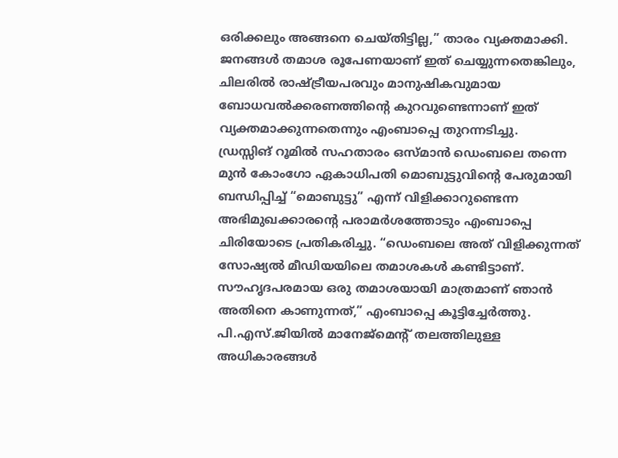ഒരിക്കലും അങ്ങനെ ചെയ്തിട്ടില്ല,” താരം വ്യക്തമാക്കി. ജനങ്ങൾ തമാശ രൂപേണയാണ് ഇത് ചെയ്യുന്നതെങ്കിലും, ചിലരിൽ രാഷ്ട്രീയപരവും മാനുഷികവുമായ ബോധവൽക്കരണത്തിന്റെ കുറവുണ്ടെന്നാണ് ഇത് വ്യക്തമാക്കുന്നതെന്നും എംബാപ്പെ തുറന്നടിച്ചു.
ഡ്രസ്സിങ് റൂമിൽ സഹതാരം ഒസ്മാൻ ഡെംബലെ തന്നെ മുൻ കോംഗോ ഏകാധിപതി മൊബുട്ടുവിന്റെ പേരുമായി ബന്ധിപ്പിച്ച് “മൊബുട്ടു” എന്ന് വിളിക്കാറുണ്ടെന്ന അഭിമുഖക്കാരന്റെ പരാമർശത്തോടും എംബാപ്പെ ചിരിയോടെ പ്രതികരിച്ചു. “ഡെംബലെ അത് വിളിക്കുന്നത് സോഷ്യൽ മീഡിയയിലെ തമാശകൾ കണ്ടിട്ടാണ്. സൗഹൃദപരമായ ഒരു തമാശയായി മാത്രമാണ് ഞാൻ അതിനെ കാണുന്നത്,” എംബാപ്പെ കൂട്ടിച്ചേർത്തു. പി.എസ്.ജിയിൽ മാനേജ്മെന്റ് തലത്തിലുള്ള അധികാരങ്ങൾ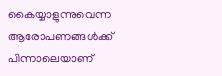കൈയ്യാളുന്നുവെന്ന ആരോപണങ്ങൾക്ക് പിന്നാലെയാണ്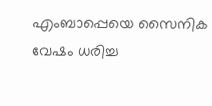എംബാപ്പെയെ സൈനിക വേഷം ധരിച്ച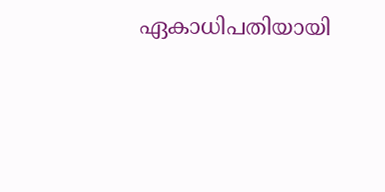ഏകാധിപതിയായി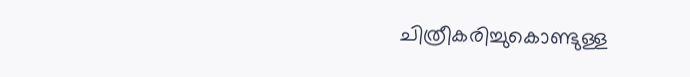ചിത്രീകരിച്ചുകൊണ്ടുള്ള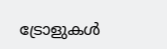ട്രോളുകൾ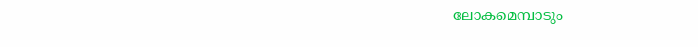ലോകമെമ്പാടും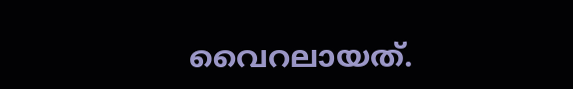വൈറലായത്.